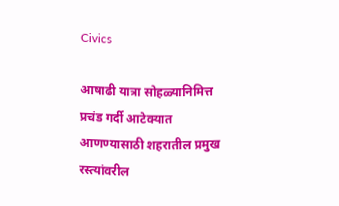Civics

आषाढी यात्रा सोहळ्यानिमित्त प्रचंड गर्दी आटेक्यात आणण्यासाठी शहरातील प्रमुख रस्त्यांवरील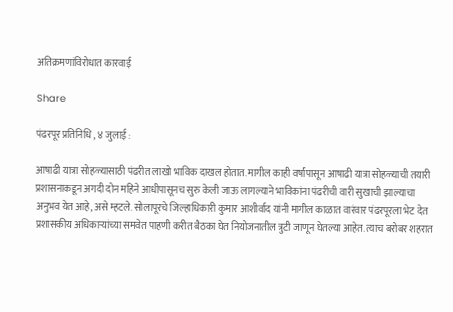अतिक्रमणांविरोधात कारवाई

Share

पंढरपूर प्रतिनिधि , ४ जुलाई :

आषाढी यात्रा सोहळ्यासाठी पंढरीत लाखो भाविक दाखल होतात. मागील काही वर्षांपासून आषाढी यात्रा सोहळ्याची तयारी प्रशासनाकडून अगदी दोन महिने आधीपासूनच सुरु केली जाऊ लागल्याने भाविकांना पंढरीची वारी सुखाची झाल्याचा अनुभव येत आहे, असे म्हटले. सोलापूरचे जिल्हाधिकारी कुमार आशीर्वाद यांनी मागील काळात वारंवार पंढरपूरला भेट देत प्रशासकीय अधिकाऱ्यांच्या समवेत पाहणी करीत बैठका घेत नियोजनातील त्रुटी जाणून घेतल्या आहेत. त्याच बरोबर शहरात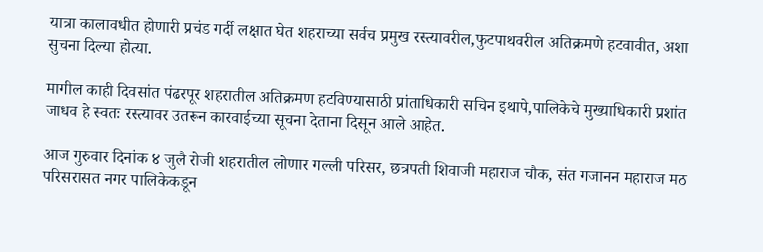यात्रा कालावधीत होणारी प्रचंड गर्दी लक्षात घेत शहराच्या सर्वच प्रमुख रस्त्यावरील,फुटपाथवरील अतिक्रमणे हटवावीत, अशा सुचना दिल्या होत्या.

मागील काही दिवसांत पंढरपूर शहरातील अतिक्रमण हटविण्यासाठी प्रांताधिकारी सचिन इथापे,पालिकेचे मुख्याधिकारी प्रशांत जाधव हे स्वतः रस्त्यावर उतरून कारवाईच्या सूचना देताना दिसून आले आहेत.

आज गुरुवार दिनांक ४ जुलै रोजी शहरातील लोणार गल्ली परिसर, छत्रपती शिवाजी महाराज चौक, संत गजानन महाराज मठ परिसरासत नगर पालिकेकडून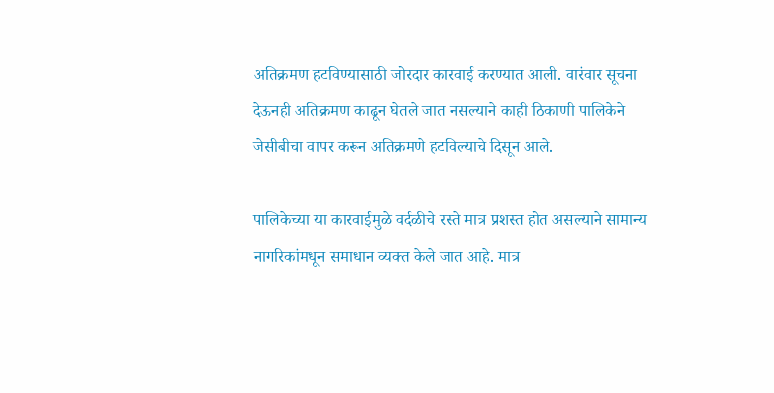अतिक्रमण हटविण्यासाठी जोरदार कारवाई करण्यात आली. वारंवार सूचना देऊनही अतिक्रमण काढून घेतले जात नसल्याने काही ठिकाणी पालिकेने जेसीबीचा वापर करून अतिक्रमणे हटविल्याचे दिसून आले.

पालिकेच्या या कारवाईमुळे वर्दळीचे रस्ते मात्र प्रशस्त होत असल्याने सामान्य नागरिकांमधून समाधान व्यक्त केले जात आहे. मात्र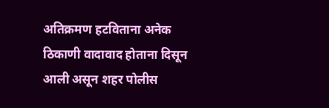अतिक्रमण हटविताना अनेक ठिकाणी वादावाद होताना दिसून आली असून शहर पोलीस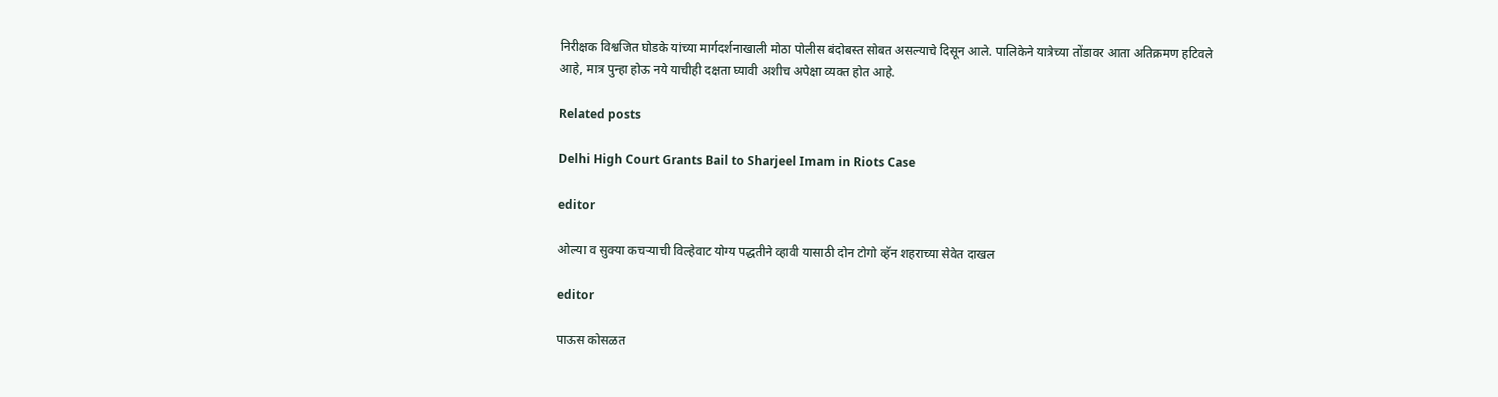निरीक्षक विश्वजित घोडके यांच्या मार्गदर्शनाखाली मोठा पोलीस बंदोबस्त सोबत असल्याचे दिसून आले. पालिकेने यात्रेच्या तोंडावर आता अतिक्रमण हटिवले आहे, मात्र पुन्हा होऊ नये याचीही दक्षता घ्यावी अशीच अपेक्षा व्यक्त होत आहे.

Related posts

Delhi High Court Grants Bail to Sharjeel Imam in Riots Case

editor

ओल्या व सुक्या कचऱ्याची विल्हेवाट योग्य पद्धतीने व्हावी यासाठी दोन टोगो व्हॅन शहराच्या सेवेत दाखल

editor

पाऊस कोसळत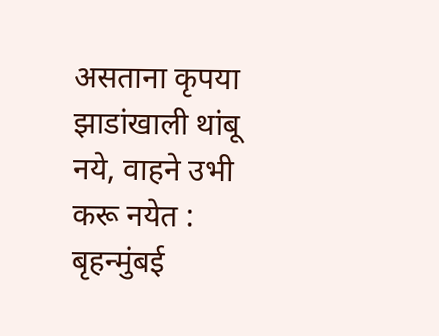असताना कृपया झाडांखाली थांबू नये, वाहने उभी करू नयेत : बृहन्मुंबई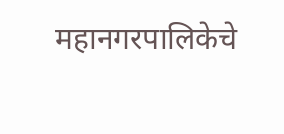महानगरपालिकेचे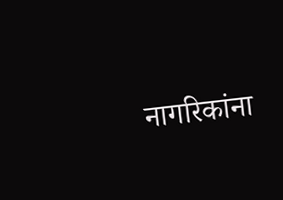नागरिकांना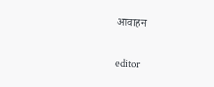आवाहन

editor